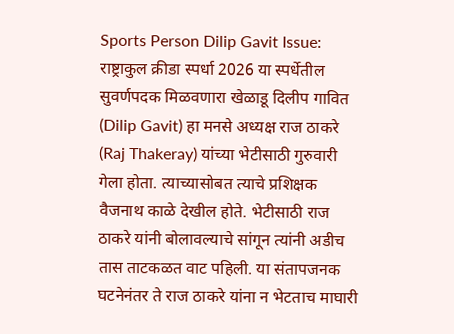Sports Person Dilip Gavit Issue: राष्ट्राकुल क्रीडा स्पर्धा 2026 या स्पर्धेतील सुवर्णपदक मिळवणारा खेळाडू दिलीप गावित (Dilip Gavit) हा मनसे अध्यक्ष राज ठाकरे (Raj Thakeray) यांच्या भेटीसाठी गुरुवारी गेला होता. त्याच्यासोबत त्याचे प्रशिक्षक वैजनाथ काळे देखील होते. भेटीसाठी राज ठाकरे यांनी बोलावल्याचे सांगून त्यांनी अडीच तास ताटकळत वाट पहिली. या संतापजनक घटनेनंतर ते राज ठाकरे यांना न भेटताच माघारी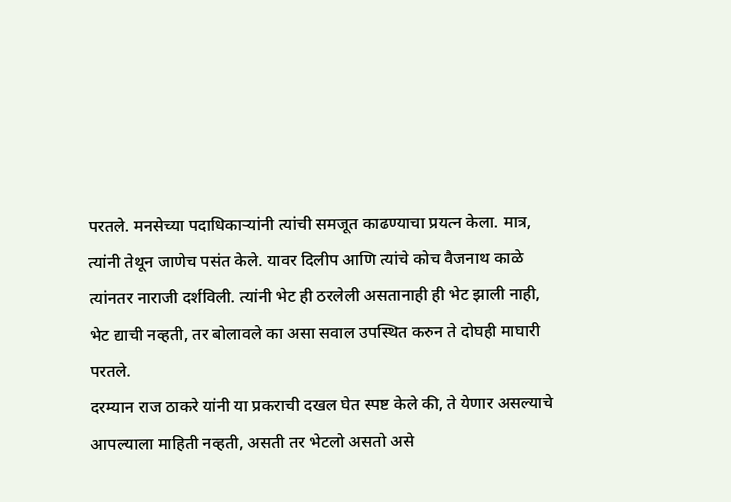परतले. मनसेच्या पदाधिकाऱ्यांनी त्यांची समजूत काढण्याचा प्रयत्न केला. मात्र, त्यांनी तेथून जाणेच पसंत केले. यावर दिलीप आणि त्यांचे कोच वैजनाथ काळे त्यांनतर नाराजी दर्शविली. त्यांनी भेट ही ठरलेली असतानाही ही भेट झाली नाही, भेट द्याची नव्हती, तर बोलावले का असा सवाल उपस्थित करुन ते दोघही माघारी परतले.
दरम्यान राज ठाकरे यांनी या प्रकराची दखल घेत स्पष्ट केले की, ते येणार असल्याचे आपल्याला माहिती नव्हती, असती तर भेटलो असतो असे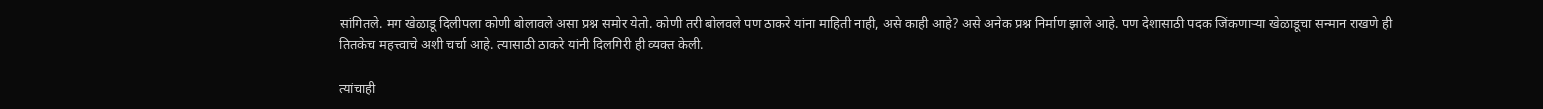सांगितले. मग खेळाडू दिलीपला कोणी बोलावले असा प्रश्न समोर येतो. कोणी तरी बोलवले पण ठाकरे यांना माहिती नाही, असे काही आहे? असे अनेक प्रश्न निर्माण झाले आहे. पण देशासाठी पदक जिंकणाऱ्या खेळाडूचा सन्मान राखणे ही तितकेच महत्त्वाचे अशी चर्चा आहे. त्यासाठी ठाकरे यांनी दिलगिरी ही व्यक्त केली.

त्यांचाही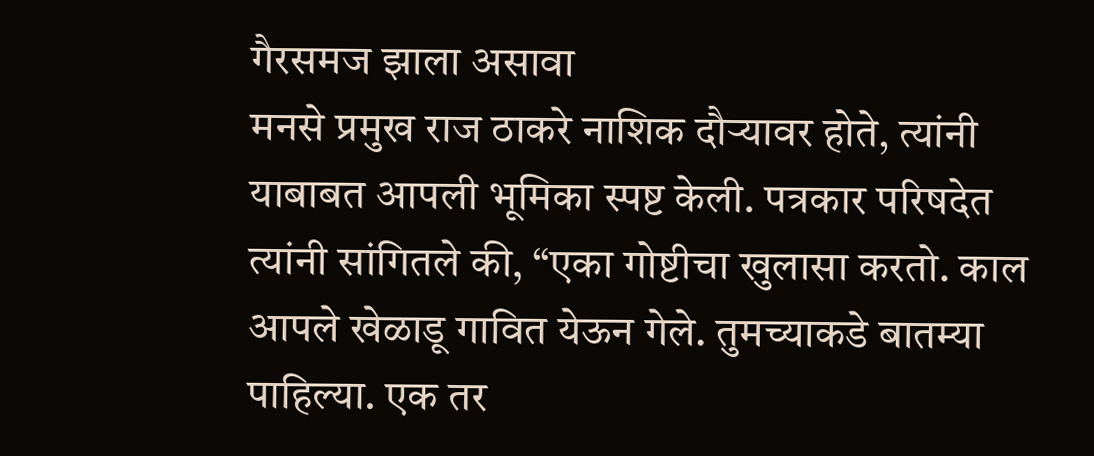गैरसमज झाला असावा
मनसे प्रमुख राज ठाकरे नाशिक दौऱ्यावर होते, त्यांनी याबाबत आपली भूमिका स्पष्ट केली. पत्रकार परिषदेत त्यांनी सांगितले की, “एका गोष्टीचा खुलासा करतो. काल आपले खेळाडू गावित येऊन गेले. तुमच्याकडे बातम्या पाहिल्या. एक तर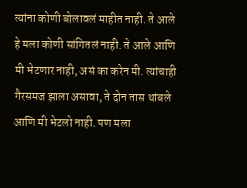त्यांना कोणी बोलावलं माहीत नाही. ते आले हे मला कोणी सांगितलं नाही. ते आले आणि मी भेटणार नाही, असं का करेन मी. त्यांचाही गैरसमज झाला असावा, ते दोन तास थांबले आणि मी भेटलो नाही. पण मला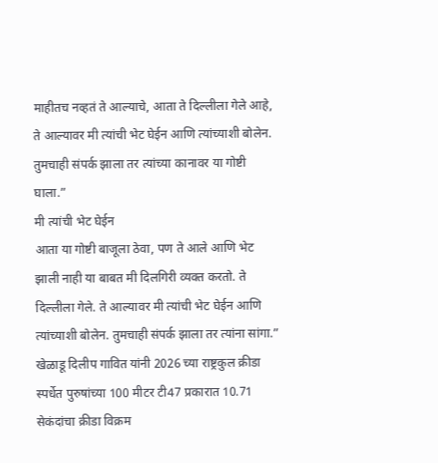माहीतच नव्हतं ते आल्याचे, आता ते दिल्लीला गेले आहे, ते आल्यावर मी त्यांची भेट घेईन आणि त्यांच्याशी बोलेन. तुमचाही संपर्क झाला तर त्यांच्या कानावर या गोष्टी घाला.”
मी त्यांची भेट घेईन
आता या गोष्टी बाजूला ठेवा, पण ते आले आणि भेट झाली नाही या बाबत मी दिलगिरी व्यक्त करतो. ते दिल्लीला गेले. ते आल्यावर मी त्यांची भेट घेईन आणि त्यांच्याशी बोलेन. तुमचाही संपर्क झाला तर त्यांना सांगा.” खेळाडू दिलीप गावित यांनी 2026 च्या राष्ट्रकुल क्रीडा स्पर्धेत पुरुषांच्या 100 मीटर टी47 प्रकारात 10.71 सेकंदांचा क्रीडा विक्रम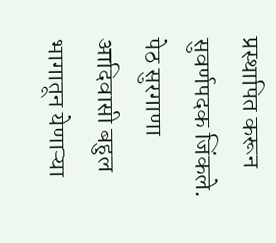प्रस्थापित करून सुवर्णपदक जिंकले. पेठ सुरगाणा आदिवासी बहुल भागातून येणाऱ्या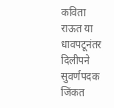कविता राऊत या धावपटूनंतर दिलीपने सुवर्णपदक जिंकत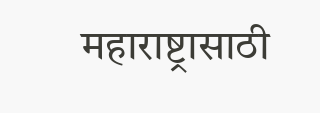महाराष्ट्रासाठी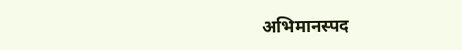अभिमानस्पद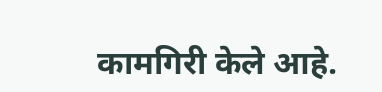कामगिरी केले आहे.